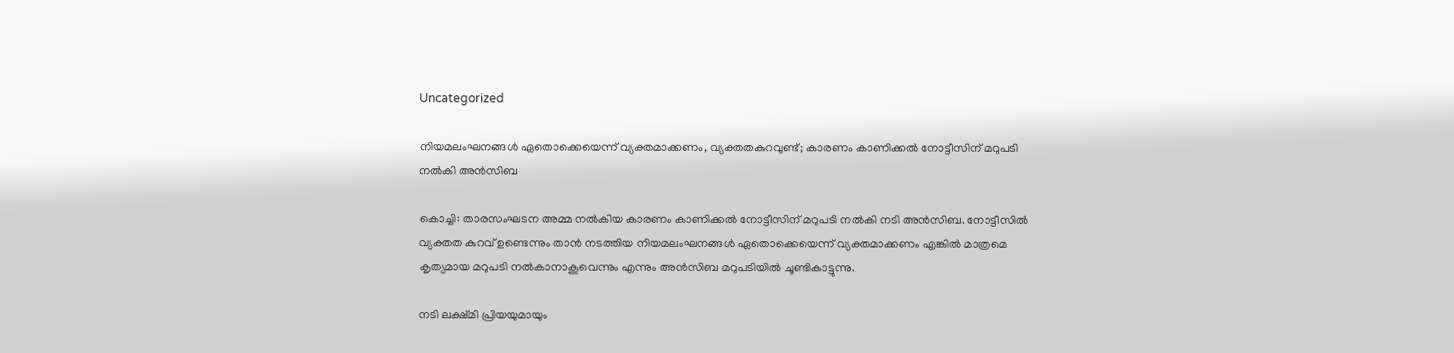Uncategorized

നിയമലംഘനങ്ങള്‍ ഏതൊക്കെയെന്ന് വ്യക്തമാക്കണം, വ്യക്തതകുറവുണ്ട്; കാരണം കാണിക്കൽ നോട്ടീസിന് മറുപടി നല്‍കി അന്‍സിബ

കൊച്ചി: താരസംഘടന അമ്മ നല്‍കിയ കാരണം കാണിക്കല്‍ നോട്ടീസിന് മറുപടി നല്‍കി നടി അന്‍സിബ. നോട്ടീസില്‍ വ്യക്തത കുറവ് ഉണ്ടെന്നും താന്‍ നടത്തിയ നിയമലംഘനങ്ങള്‍ ഏതൊക്കെയെന്ന് വ്യക്തമാക്കണം എങ്കില്‍ മാത്രമെ കൃത്യമായ മറുപടി നല്‍കാനാകൂവെന്നും എന്നും അന്‍സിബ മറുപടിയില്‍ ചൂണ്ടികാട്ടുന്നു.

നടി ലക്ഷ്മി പ്രിയയുമായും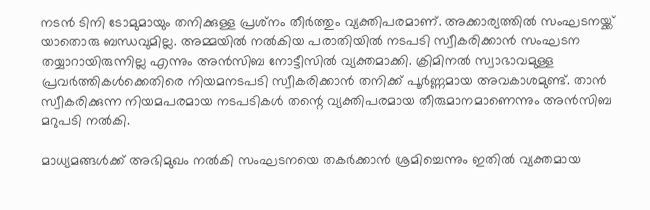നടന്‍ ടിനി ടോമുമായും തനിക്കുള്ള പ്രശ്‌നം തീര്‍ത്തും വ്യക്തിപരമാണ്. അക്കാര്യത്തില്‍ സംഘടനയ്ക്ക് യാതൊരു ബന്ധവുമില്ല. അമ്മയില്‍ നല്‍കിയ പരാതിയില്‍ നടപടി സ്വീകരിക്കാന്‍ സംഘടന തയ്യാറായിരുന്നില്ല എന്നും അന്‍സിബ നോട്ടീസില്‍ വ്യക്തമാക്കി. ക്രിമിനല്‍ സ്വാഭാവമുള്ള പ്രവര്‍ത്തികള്‍ക്കെതിരെ നിയമനടപടി സ്വീകരിക്കാന്‍ തനിക്ക് പൂര്‍ണ്ണമായ അവകാശമുണ്ട്. താന്‍ സ്വീകരിക്കുന്ന നിയമപരമായ നടപടികള്‍ തന്റെ വ്യക്തിപരമായ തീരുമാനമാണെന്നും അന്‍സിബ മറുപടി നല്‍കി.

മാധ്യമങ്ങള്‍ക്ക് അഭിമുഖം നല്‍കി സംഘടനയെ തകര്‍ക്കാന്‍ ശ്രമിച്ചെന്നും ഇതില്‍ വ്യക്തമായ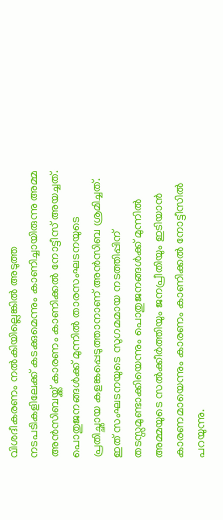വിശദീകരണം നല്‍കിയില്ലെങ്കില്‍ അടുത്ത നടപടികളിലേക്ക് കടക്കുമെന്നും കാണിച്ചായിരുന്നു അമ്മ അന്‍സിബയ്ക്ക് കാരണം കാണിക്കല്‍ നോട്ടീസ് അയച്ചത്. പൊതുജനങ്ങള്‍ക്ക് മുന്നില്‍ താരസംഘടനയുടെ പ്രതിച്ഛായ കളങ്കപ്പെടുത്താനാണ് അന്‍സിബ ശ്രമിച്ചത്. ഇത് സംഘടനയുടെ സുഗമമായ നടത്തിപ്പിന് തടസ്സമുണ്ടാക്കിയെന്നും പൊതുജനങ്ങള്‍ക്ക് മുന്നില്‍ അമ്മയുടെ സല്‍ക്കീര്‍ത്തിയും ജനപ്രീതിയും ഇടിയാന്‍ കാരണമായെന്നും കാരണം കാണിക്കല്‍ നോട്ടീസില്‍ പറയുന്നു.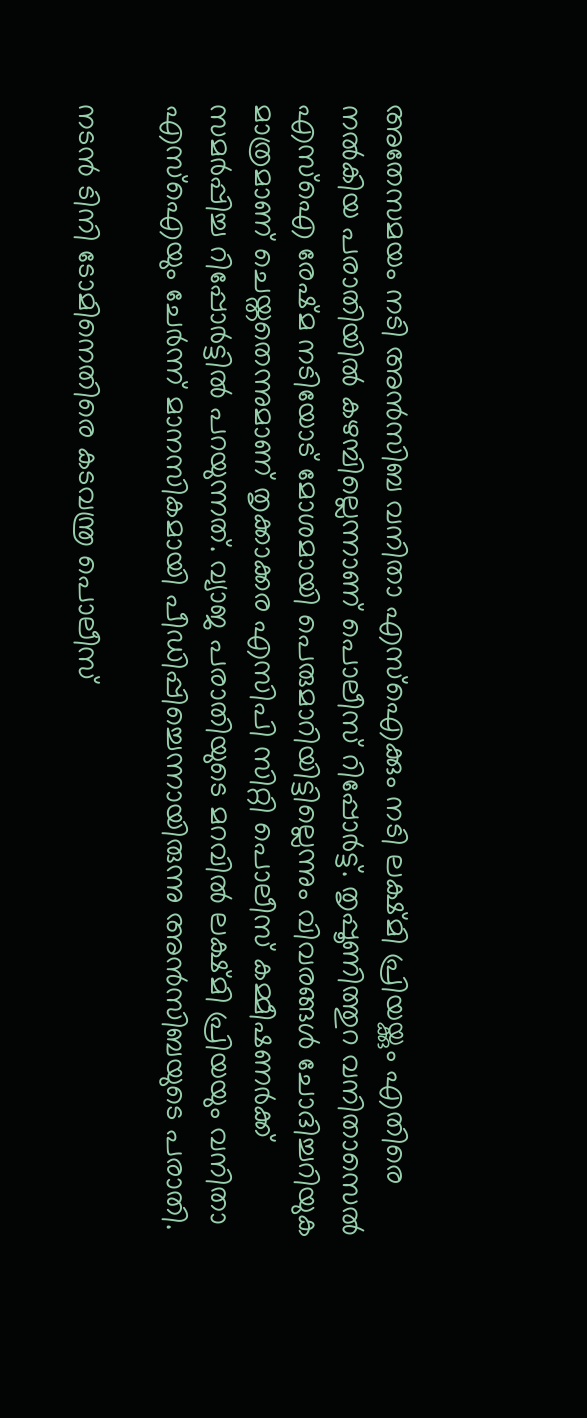അതേസമയം നടി അന്‍സിബ വനിതാ എസ്‌ഐക്കും നടി ലക്ഷ്മി പ്രിയയ്ക്കും എതിരെ നല്‍കിയ പരാതിയില്‍ കഴമ്പില്ലെന്നാണ് പൊലീസ് റിപ്പോര്‍ട്ട്. തൃപ്പൂണിത്തുറ വനിതാസെല്‍ എസ്‌ഐ രേഷ്മ നടിയോട് മോശമായി പെരുമാറിയിട്ടില്ലെന്നും വിവരങ്ങള്‍ ചോദിച്ചറിയുക മാത്രമാണ് ചെയ്തതെന്നുമാണ് തൃക്കാക്കര എസിപി സിറ്റി പൊലീസ് കമ്മീഷണര്‍ക്ക് സമര്‍പ്പിച്ച റിപ്പോര്‍ട്ടില്‍ പറയുന്നത്. വ്യാജ പരാതിയുടെ മറവില്‍ ലക്ഷ്മി പ്രിയയും വനിതാ എസ്‌ഐയും ചേര്‍ന്ന് മാനസികമായി പീഡിപ്പിച്ചെന്നായിരുന്നു അന്‍സിബയുടെ പരാതി.

നടന്‍ ടിനി ടോമിനെതിരെ കടവന്ത്ര പൊലീസ്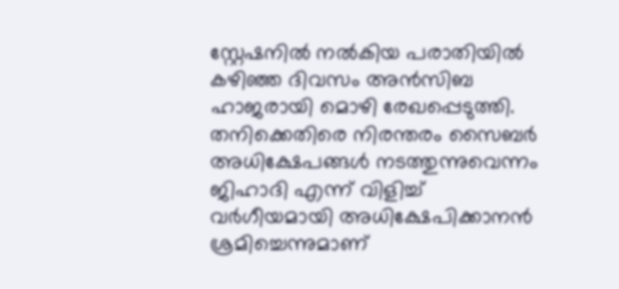സ്റ്റേഷനില്‍ നല്‍കിയ പരാതിയില്‍ കഴിഞ്ഞ ദിവസം അന്‍സിബ ഹാജരായി മൊഴി രേഖപ്പെടുത്തി. തനിക്കെതിരെ നിരന്തരം സൈബര്‍ അധിക്ഷേപങ്ങള്‍ നടത്തുന്നുവെന്നം ജിഹാദി എന്ന് വിളിച്ച് വര്‍ഗീയമായി അധിക്ഷേപിക്കാനന്‍ ശ്രമിച്ചെന്നുമാണ്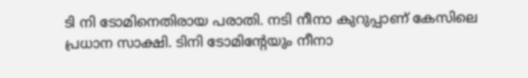ടി നി ടോമിനെതിരായ പരാതി. നടി നീനാ കുറുപ്പാണ് കേസിലെ പ്രധാന സാക്ഷി. ടിനി ടോമിന്റേയും നീനാ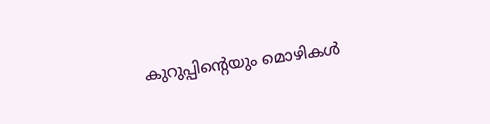കുറുപ്പിന്റെയും മൊഴികള്‍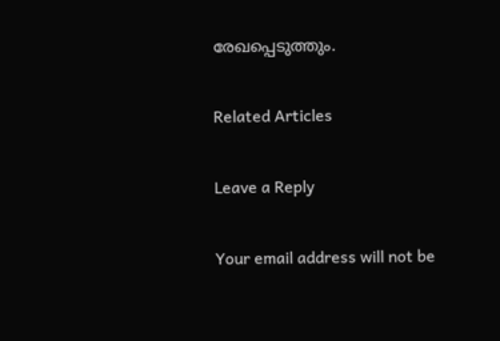രേഖപ്പെടുത്തും.

Related Articles

Leave a Reply

Your email address will not be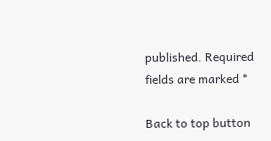published. Required fields are marked *

Back to top button